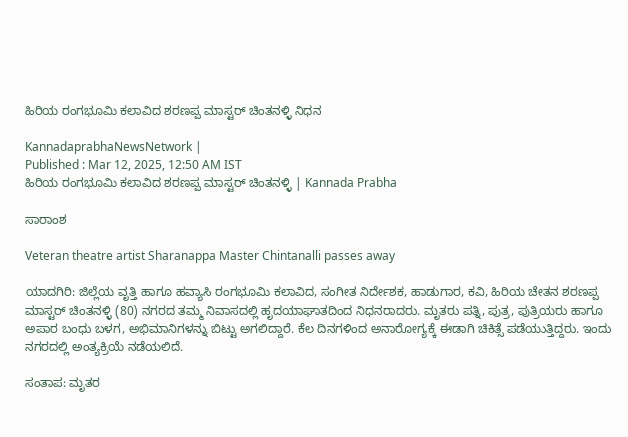ಹಿರಿಯ ರಂಗಭೂಮಿ ಕಲಾವಿದ ಶರಣಪ್ಪ ಮಾಸ್ಟರ್ ಚಿಂತನಳ್ಳಿ ನಿಧನ

KannadaprabhaNewsNetwork |
Published : Mar 12, 2025, 12:50 AM IST
ಹಿರಿಯ ರಂಗಭೂಮಿ ಕಲಾವಿದ ಶರಣಪ್ಪ ಮಾಸ್ಟರ್ ಚಿಂತನಳ್ಳಿ | Kannada Prabha

ಸಾರಾಂಶ

Veteran theatre artist Sharanappa Master Chintanalli passes away

ಯಾದಗಿರಿ: ಜಿಲ್ಲೆಯ ವೃತ್ತಿ ಹಾಗೂ ಹವ್ಯಾಸಿ ರಂಗಭೂಮಿ ಕಲಾವಿದ, ಸಂಗೀತ ನಿರ್ದೇಶಕ, ಹಾಡುಗಾರ, ಕವಿ, ಹಿರಿಯ ಚೇತನ ಶರಣಪ್ಪ ಮಾಸ್ಟರ್ ಚಿಂತನಳ್ಳಿ (80) ನಗರದ ತಮ್ಮ ನಿವಾಸದಲ್ಲಿ ಹೃದಯಾಘಾತದಿಂದ ನಿಧನರಾದರು. ಮೃತರು ಪತ್ನಿ, ಪುತ್ರ, ಪುತ್ರಿಯರು ಹಾಗೂ ಅಪಾರ ಬಂಧು ಬಳಗ, ಅಭಿಮಾನಿಗಳನ್ನು ಬಿಟ್ಟು ಅಗಲಿದ್ದಾರೆ. ಕೆಲ ದಿನಗಳಿಂದ ಅನಾರೋಗ್ಯಕ್ಕೆ ಈಡಾಗಿ ಚಿಕಿತ್ಸೆ ಪಡೆಯುತ್ತಿದ್ದರು. ಇಂದು ನಗರದಲ್ಲಿ ಅಂತ್ಯಕ್ರಿಯೆ ನಡೆಯಲಿದೆ.

ಸಂತಾಪ: ಮೃತರ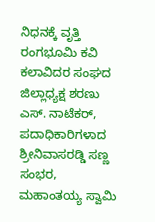ನಿಧನಕ್ಕೆ ವೃತ್ತಿ ರಂಗಭೂಮಿ ಕವಿ ಕಲಾವಿದರ ಸಂಘದ ಜಿಲ್ಲಾಧ್ಯಕ್ಷ ಶರಣು ಎಸ್. ನಾಟೆಕರ್, ಪದಾಧಿಕಾರಿಗಳಾದ ಶ್ರೀನಿವಾಸರಡ್ಡಿ ಸಣ್ಣ ಸಂಭರ, ಮಹಾಂತಯ್ಯ ಸ್ವಾಮಿ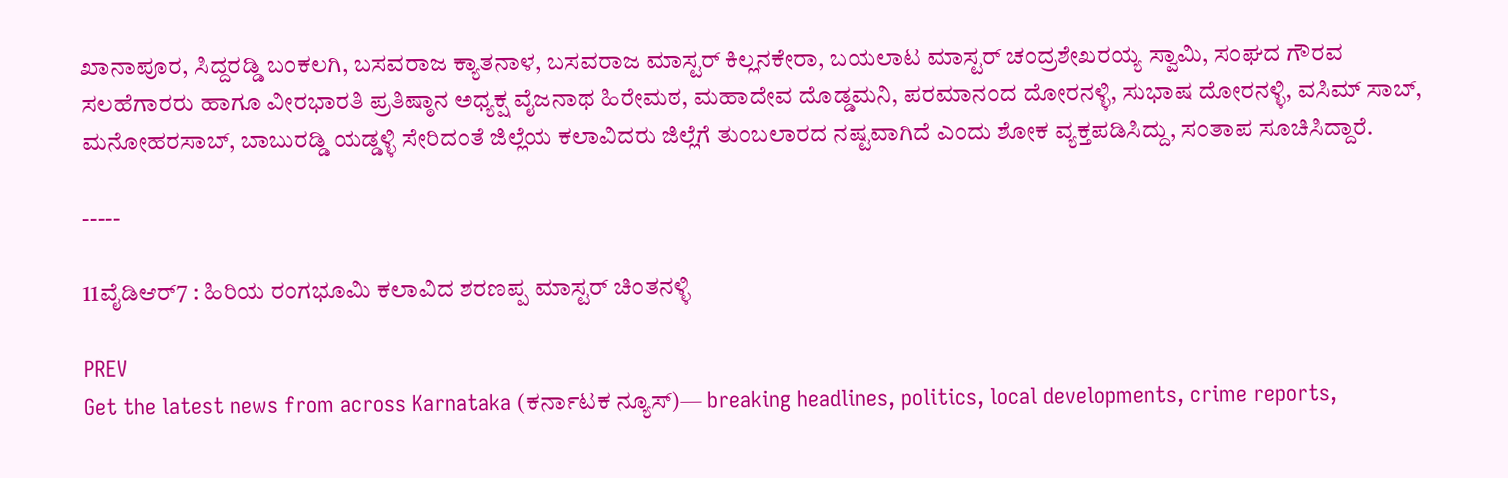ಖಾನಾಪೂರ, ಸಿದ್ದರಡ್ಡಿ ಬಂಕಲಗಿ, ಬಸವರಾಜ ಕ್ಯಾತನಾಳ, ಬಸವರಾಜ ಮಾಸ್ಟರ್ ಕಿಲ್ಲನಕೇರಾ, ಬಯಲಾಟ ಮಾಸ್ಟರ್ ಚಂದ್ರಶೇಖರಯ್ಯ ಸ್ವಾಮಿ, ಸಂಘದ ಗೌರವ ಸಲಹೆಗಾರರು ಹಾಗೂ ವೀರಭಾರತಿ ಪ್ರತಿಷ್ಠಾನ ಅಧ್ಯಕ್ಷ ವೈಜನಾಥ ಹಿರೇಮಠ, ಮಹಾದೇವ ದೊಡ್ಡಮನಿ, ಪರಮಾನಂದ ದೋರನಳ್ಳಿ, ಸುಭಾಷ ದೋರನಳ್ಳಿ, ವಸಿಮ್ ಸಾಬ್, ಮನೋಹರಸಾಬ್, ಬಾಬುರಡ್ಡಿ ಯಡ್ಡಳ್ಳಿ ಸೇರಿದಂತೆ ಜಿಲ್ಲೆಯ ಕಲಾವಿದರು ಜಿಲ್ಲೆಗೆ ತುಂಬಲಾರದ ನಷ್ಟವಾಗಿದೆ ಎಂದು ಶೋಕ ವ್ಯಕ್ತಪಡಿಸಿದ್ದು, ಸಂತಾಪ ಸೂಚಿಸಿದ್ದಾರೆ.

-----

11ವೈಡಿಆರ್‌7 : ಹಿರಿಯ ರಂಗಭೂಮಿ ಕಲಾವಿದ ಶರಣಪ್ಪ ಮಾಸ್ಟರ್ ಚಿಂತನಳ್ಳಿ

PREV
Get the latest news from across Karnataka (ಕರ್ನಾಟಕ ನ್ಯೂಸ್)— breaking headlines, politics, local developments, crime reports,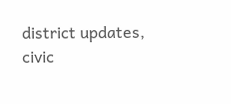district updates, civic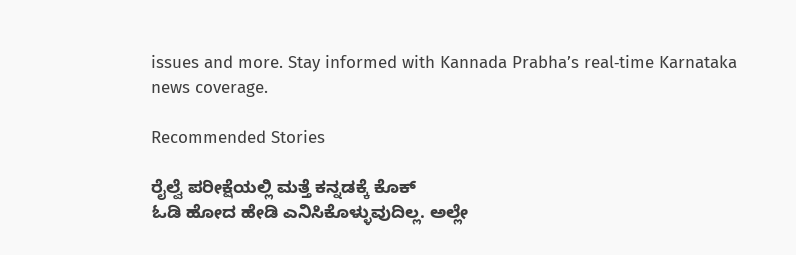issues and more. Stay informed with Kannada Prabha’s real‑time Karnataka news coverage.

Recommended Stories

ರೈಲ್ವೆ ಪರೀಕ್ಷೆಯಲ್ಲಿ ಮತ್ತೆ ಕನ್ನಡಕ್ಕೆ ಕೊಕ್
ಓಡಿ ಹೋದ ಹೇಡಿ ಎನಿಸಿಕೊಳ್ಳುವುದಿಲ್ಲ. ಅಲ್ಲೇ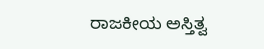ರಾಜಕೀಯ ಅಸ್ತಿತ್ವ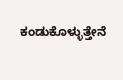ಕಂಡುಕೊಳ್ಳುತ್ತೇನೆ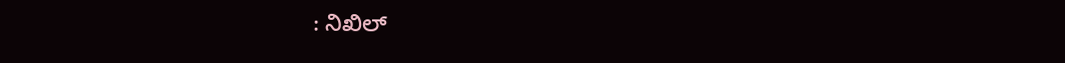: ನಿಖಿಲ್‌